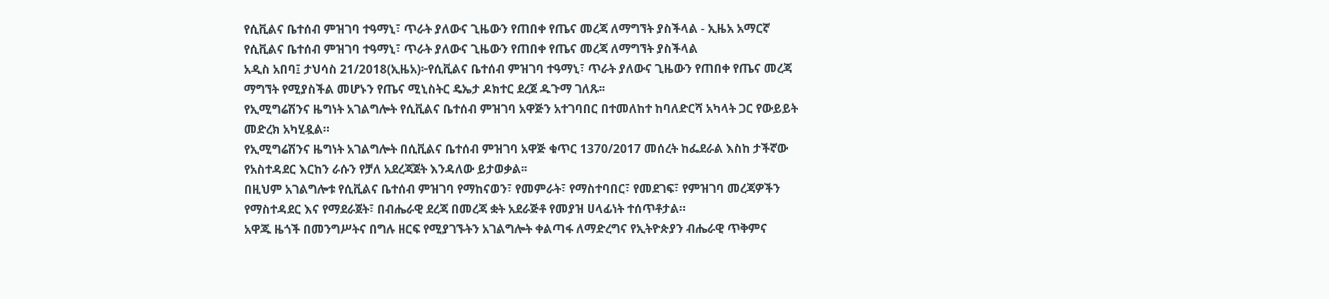የሲቪልና ቤተሰብ ምዝገባ ተዓማኒ፣ ጥራት ያለውና ጊዜውን የጠበቀ የጤና መረጃ ለማግኘት ያስችላል - ኢዜአ አማርኛ
የሲቪልና ቤተሰብ ምዝገባ ተዓማኒ፣ ጥራት ያለውና ጊዜውን የጠበቀ የጤና መረጃ ለማግኘት ያስችላል
አዲስ አበባ፤ ታህሳስ 21/2018(ኢዜአ)፦የሲቪልና ቤተሰብ ምዝገባ ተዓማኒ፣ ጥራት ያለውና ጊዜውን የጠበቀ የጤና መረጃ ማግኘት የሚያስችል መሆኑን የጤና ሚኒስትር ዴኤታ ዶክተር ደረጀ ዱጉማ ገለጹ፡፡
የኢሚግሬሽንና ዜግነት አገልግሎት የሲቪልና ቤተሰብ ምዝገባ አዋጅን አተገባበር በተመለከተ ከባለድርሻ አካላት ጋር የውይይት መድረክ አካሂዷል።
የኢሚግሬሽንና ዜግነት አገልግሎት በሲቪልና ቤተሰብ ምዝገባ አዋጅ ቁጥር 1370/2017 መሰረት ከፌደራል እስከ ታችኛው የአስተዳደር እርከን ራሱን የቻለ አደረጃጀት እንዳለው ይታወቃል፡፡
በዚህም አገልግሎቱ የሲቪልና ቤተሰብ ምዝገባ የማከናወን፣ የመምራት፣ የማስተባበር፣ የመደገፍ፣ የምዝገባ መረጃዎችን የማስተዳደር እና የማደራጀት፣ በብሔራዊ ደረጃ በመረጃ ቋት አደራጅቶ የመያዝ ሀላፊነት ተሰጥቶታል።
አዋጁ ዜጎች በመንግሥትና በግሉ ዘርፍ የሚያገኙትን አገልግሎት ቀልጣፋ ለማድረግና የኢትዮጵያን ብሔራዊ ጥቅምና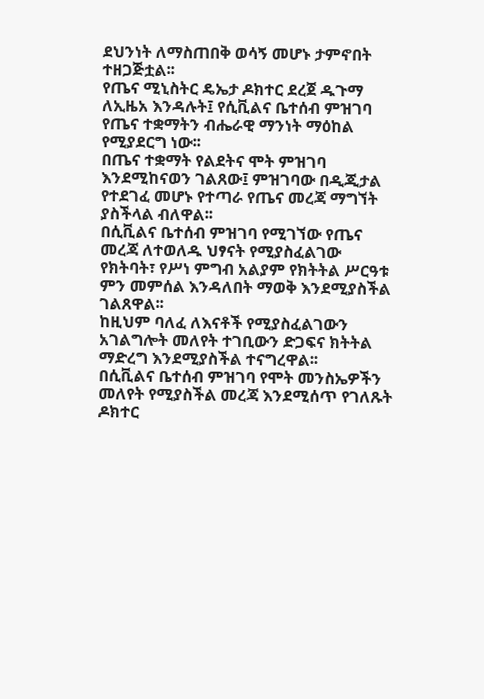ደህንነት ለማስጠበቅ ወሳኝ መሆኑ ታምኖበት ተዘጋጅቷል፡፡
የጤና ሚኒስትር ዴኤታ ዶክተር ደረጀ ዱጉማ ለኢዜአ እንዳሉት፤ የሲቪልና ቤተሰብ ምዝገባ የጤና ተቋማትን ብሔራዊ ማንነት ማዕከል የሚያደርግ ነው፡፡
በጤና ተቋማት የልደትና ሞት ምዝገባ እንደሚከናወን ገልጸው፤ ምዝገባው በዲጂታል የተደገፈ መሆኑ የተጣራ የጤና መረጃ ማግኘት ያስችላል ብለዋል፡፡
በሲቪልና ቤተሰብ ምዝገባ የሚገኘው የጤና መረጃ ለተወለዱ ህፃናት የሚያስፈልገው የክትባት፣ የሥነ ምግብ አልያም የክትትል ሥርዓቱ ምን መምሰል እንዳለበት ማወቅ እንደሚያስችል ገልጸዋል፡፡
ከዚህም ባለፈ ለእናቶች የሚያስፈልገውን አገልግሎት መለየት ተገቢውን ድጋፍና ክትትል ማድረግ እንደሚያስችል ተናግረዋል፡፡
በሲቪልና ቤተሰብ ምዝገባ የሞት መንስኤዎችን መለየት የሚያስችል መረጃ እንደሚሰጥ የገለጹት ዶክተር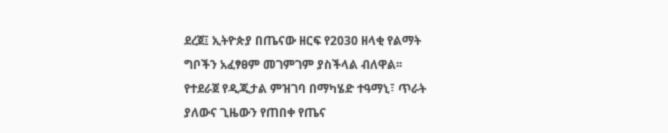ደረጀ፤ ኢትዮጵያ በጤናው ዘርፍ የ2030 ዘላቂ የልማት ግቦችን አፈፃፀም መገምገም ያስችላል ብለዋል፡፡
የተደራጀ የዲጂታል ምዝገባ በማካሄድ ተዓማኒ፣ ጥራት ያለውና ጊዜውን የጠበቀ የጤና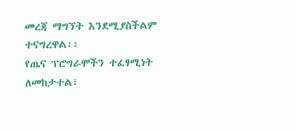መረጃ ማግኘት እንደሚያስችልም ተናግረዋል፡፡
የጤና ፕሮግራሞችን ተፈፃሚነት ለመከታተል፣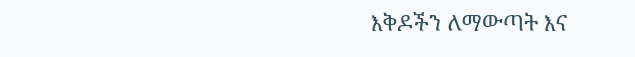እቅዶችን ለማውጣት እና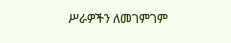ሥራዎችን ለመገምገም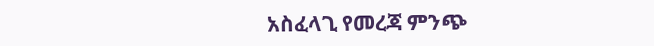አስፈላጊ የመረጃ ምንጭ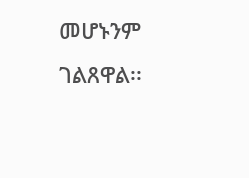መሆኑንም ገልጸዋል፡፡